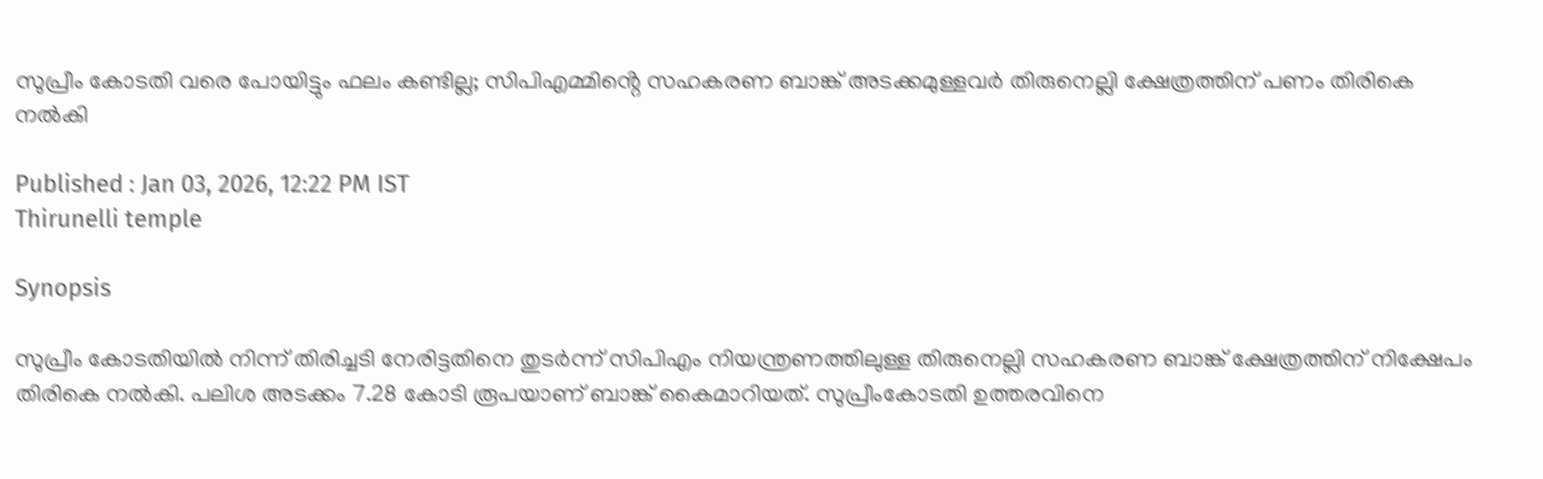സുപ്രീം കോടതി വരെ പോയിട്ടും ഫലം കണ്ടില്ല; സിപിഎമ്മിൻ്റെ സഹകരണ ബാങ്ക് അടക്കമുള്ളവർ തിരുനെല്ലി ക്ഷേത്രത്തിന് പണം തിരികെ നൽകി

Published : Jan 03, 2026, 12:22 PM IST
Thirunelli temple

Synopsis

സുപ്രീം കോടതിയിൽ നിന്ന് തിരിച്ചടി നേരിട്ടതിനെ തുടർന്ന് സിപിഎം നിയന്ത്രണത്തിലുള്ള തിരുനെല്ലി സഹകരണ ബാങ്ക് ക്ഷേത്രത്തിന് നിക്ഷേപം തിരികെ നൽകി. പലിശ അടക്കം 7.28 കോടി രൂപയാണ് ബാങ്ക് കൈമാറിയത്. സുപ്രീംകോടതി ഉത്തരവിനെ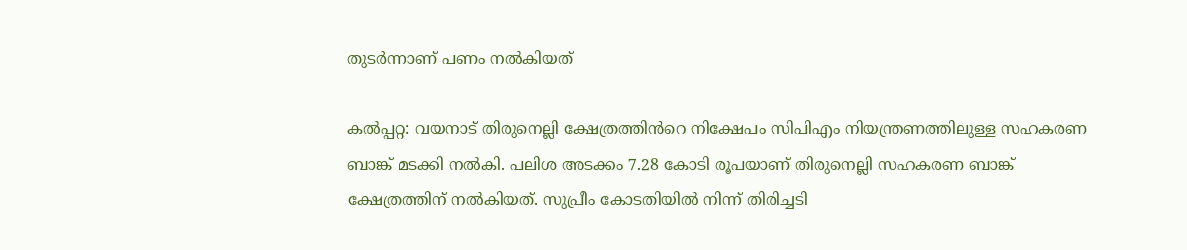തുടർന്നാണ് പണം നൽകിയത്

കൽപ്പറ്റ: വയനാട് തിരുനെല്ലി ക്ഷേത്രത്തിൻറെ നിക്ഷേപം സിപിഎം നിയന്ത്രണത്തിലുള്ള സഹകരണ ബാങ്ക് മടക്കി നൽകി. പലിശ അടക്കം 7.28 കോടി രൂപയാണ് തിരുനെല്ലി സഹകരണ ബാങ്ക് ക്ഷേത്രത്തിന് നൽകിയത്. സുപ്രീം കോടതിയിൽ നിന്ന് തിരിച്ചടി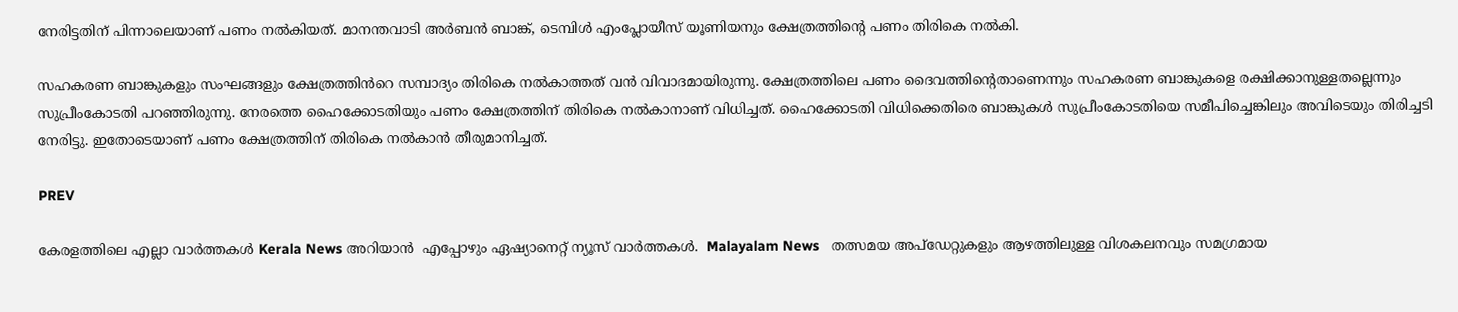നേരിട്ടതിന് പിന്നാലെയാണ് പണം നൽകിയത്. മാനന്തവാടി അർബൻ ബാങ്ക്, ടെമ്പിൾ എംപ്ലോയീസ് യൂണിയനും ക്ഷേത്രത്തിൻ്റെ പണം തിരികെ നൽകി.

സഹകരണ ബാങ്കുകളും സംഘങ്ങളും ക്ഷേത്രത്തിൻറെ സമ്പാദ്യം തിരികെ നൽകാത്തത് വൻ വിവാദമായിരുന്നു. ക്ഷേത്രത്തിലെ പണം ദൈവത്തിന്റെതാണെന്നും സഹകരണ ബാങ്കുകളെ രക്ഷിക്കാനുള്ളതല്ലെന്നും സുപ്രീംകോടതി പറഞ്ഞിരുന്നു. നേരത്തെ ഹൈക്കോടതിയും പണം ക്ഷേത്രത്തിന് തിരികെ നൽകാനാണ് വിധിച്ചത്. ഹൈക്കോടതി വിധിക്കെതിരെ ബാങ്കുകൾ സുപ്രീംകോടതിയെ സമീപിച്ചെങ്കിലും അവിടെയും തിരിച്ചടി നേരിട്ടു. ഇതോടെയാണ് പണം ക്ഷേത്രത്തിന് തിരികെ നൽകാൻ തീരുമാനിച്ചത്.

PREV

കേരളത്തിലെ എല്ലാ വാർത്തകൾ Kerala News അറിയാൻ  എപ്പോഴും ഏഷ്യാനെറ്റ് ന്യൂസ് വാർത്തകൾ.  Malayalam News   തത്സമയ അപ്‌ഡേറ്റുകളും ആഴത്തിലുള്ള വിശകലനവും സമഗ്രമായ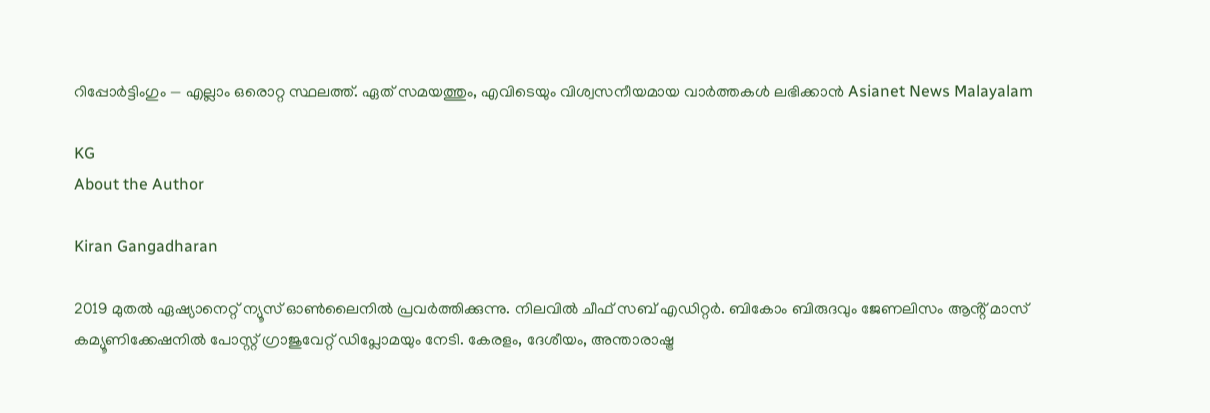റിപ്പോർട്ടിംഗും — എല്ലാം ഒരൊറ്റ സ്ഥലത്ത്. ഏത് സമയത്തും, എവിടെയും വിശ്വസനീയമായ വാർത്തകൾ ലഭിക്കാൻ Asianet News Malayalam

KG
About the Author

Kiran Gangadharan

2019 മുതല്‍ ഏഷ്യാനെറ്റ് ന്യൂസ് ഓണ്‍ലൈനില്‍ പ്രവര്‍ത്തിക്കുന്നു. നിലവില്‍ ചീഫ് സബ് എഡിറ്റർ. ബികോം ബിരുദവും ജേണലിസം ആൻ്റ് മാസ് കമ്യൂണിക്കേഷനിൽ പോസ്റ്റ് ഗ്രാജുവേറ്റ് ഡിപ്ലോമയും നേടി. കേരളം, ദേശീയം, അന്താരാഷ്ട്ര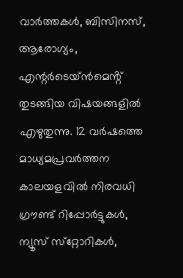വാര്‍ത്തകള്‍, ബിസിനസ്, ആരോഗ്യം, എന്റർടെയ്ൻമെൻ്റ് തുടങ്ങിയ വിഷയങ്ങളില്‍ എഴുതുന്നു. 12 വര്‍ഷത്തെ മാധ്യമപ്രവര്‍ത്തന കാലയളവില്‍ നിരവധി ഗ്രൗണ്ട് റിപ്പോര്‍ട്ടുകള്‍, ന്യൂസ് സ്‌റ്റോറികള്‍,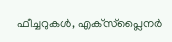ഫീച്ചറുകള്‍, എക്‌സ്‌പ്ലൈന‍ർ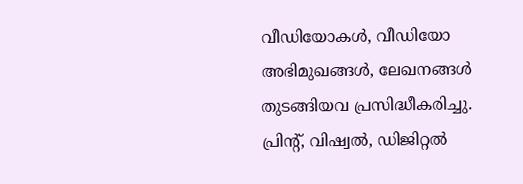വീഡിയോകൾ, വീഡിയോ അഭിമുഖങ്ങള്‍, ലേഖനങ്ങള്‍ തുടങ്ങിയവ പ്രസിദ്ധീകരിച്ചു. പ്രിന്റ്, വിഷ്വല്‍, ഡിജിറ്റല്‍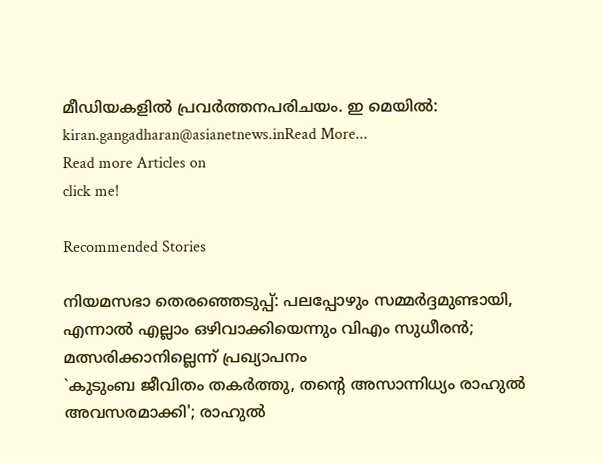മീഡിയകളില്‍ പ്രവര്‍ത്തനപരിചയം. ഇ മെയില്‍: kiran.gangadharan@asianetnews.inRead More...
Read more Articles on
click me!

Recommended Stories

നിയമസഭാ തെരഞ്ഞെടുപ്പ്: പലപ്പോഴും സമ്മർദ്ദമുണ്ടായി, എന്നാൽ എല്ലാം ഒഴിവാക്കിയെന്നും വിഎം സുധീരൻ; മത്സരിക്കാനില്ലെന്ന് പ്രഖ്യാപനം
`കുടുംബ ജീവിതം തകർത്തു, തൻ്റെ അസാന്നിധ്യം രാഹുൽ അവസരമാക്കി'; രാഹുൽ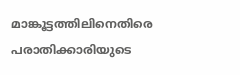മാങ്കൂട്ടത്തിലിനെതിരെ പരാതിക്കാരിയുടെ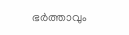ഭർത്താവും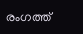രംഗത്ത്